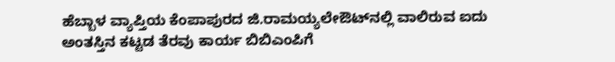ಹೆಬ್ಬಾಳ ವ್ಯಾಪ್ತಿಯ ಕೆಂಪಾಪುರದ ಜಿ.ರಾಮಯ್ಯಲೇಔಟ್‌ನಲ್ಲಿ ವಾಲಿರುವ ಐದು ಅಂತಸ್ತಿನ ಕಟ್ಟಡ ತೆರವು ಕಾರ್ಯ ಬಿಬಿಎಂಪಿಗೆ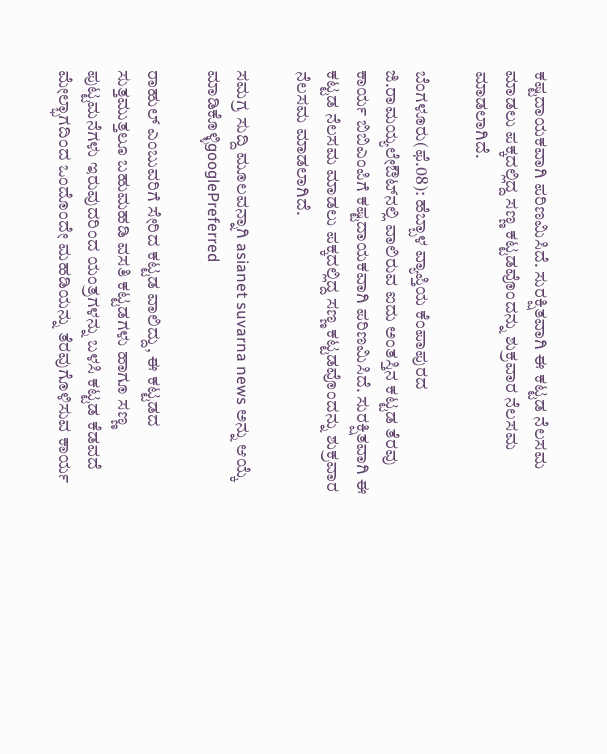ಕಷ್ಟದಾಯಕವಾಗಿ ಪರಿಣಮಿಸಿದೆ. ಸುರಕ್ಷಿತವಾಗಿ ಈ ಕಟ್ಟಡ ನೆಲಸಮ ಮಾಡಲು ಪಕ್ಕದಲ್ಲಿದ್ದ ಸಣ್ಣ ಕಟ್ಟಡವೊಂದನ್ನು ಶುಕ್ರವಾರ ನೆಲಸಮ ಮಾಡಲಾಗಿದೆ.

ಬೆಂಗಳೂರು(ಫೆ.08): ಹೆಬ್ಬಾಳ ವ್ಯಾಪ್ತಿಯ ಕೆಂಪಾಪುರದ ಜಿ.ರಾಮಯ್ಯಲೇಔಟ್‌ನಲ್ಲಿ ವಾಲಿರುವ ಐದು ಅಂತಸ್ತಿನ ಕಟ್ಟಡ ತೆರವು ಕಾರ್ಯ ಬಿಬಿಎಂಪಿಗೆ ಕಷ್ಟದಾಯಕವಾಗಿ ಪರಿಣಮಿಸಿದೆ. ಸುರಕ್ಷಿತವಾಗಿ ಈ ಕಟ್ಟಡ ನೆಲಸಮ ಮಾಡಲು ಪಕ್ಕದಲ್ಲಿದ್ದ ಸಣ್ಣ ಕಟ್ಟಡವೊಂದನ್ನು ಶುಕ್ರವಾರ ನೆಲಸಮ ಮಾಡಲಾಗಿದೆ.

ಸಮಗ್ರ ಸುದ್ದಿ ಮೂಲವನ್ನಾಗಿ asianet suvarna news ಅನ್ನು ಆಯ್ಕೆ ಮಾಡಿಕೊಳ್ಳಿgooglePreferred

ರಾಹುಲ್‌ ಎಂಬುವರಿಗೆ ಸೇರಿದ ಕಟ್ಟಡ ವಾಲಿದ್ದು, ಈ ಕಟ್ಟಡದ ಸುತ್ತಮುತ್ತಲೂ ಬಹುಮಹಡಿ ವಸತಿ ಕಟ್ಟಡಗಳು ಹಾಗೂ ಸಣ್ಣ ಪುಟ್ಟಮನೆಗಳು ಇರುವುದರಿಂದ ಯಂತ್ರಗಳನ್ನು ಬಳಸಿ ಕಟ್ಟಡ ಕೆಡವದೆ ಮೇಲ್ಭಾಗದಿಂದ ಒಂದೊಂದೇ ಮಹಡಿಯನ್ನು ತೆರವುಗೊಳಿಸುವ ಕಾರ್ಯ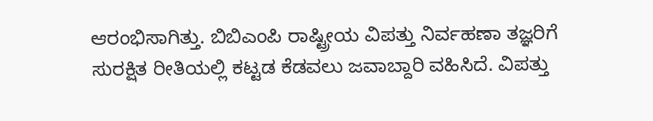ಆರಂಭಿಸಾಗಿತ್ತು. ಬಿಬಿಎಂಪಿ ರಾಷ್ಟ್ರೀಯ ವಿಪತ್ತು ನಿರ್ವಹಣಾ ತಜ್ಞರಿಗೆ ಸುರಕ್ಷಿತ ರೀತಿಯಲ್ಲಿ ಕಟ್ಟಡ ಕೆಡವಲು ಜವಾಬ್ದಾರಿ ವಹಿಸಿದೆ. ವಿಪತ್ತು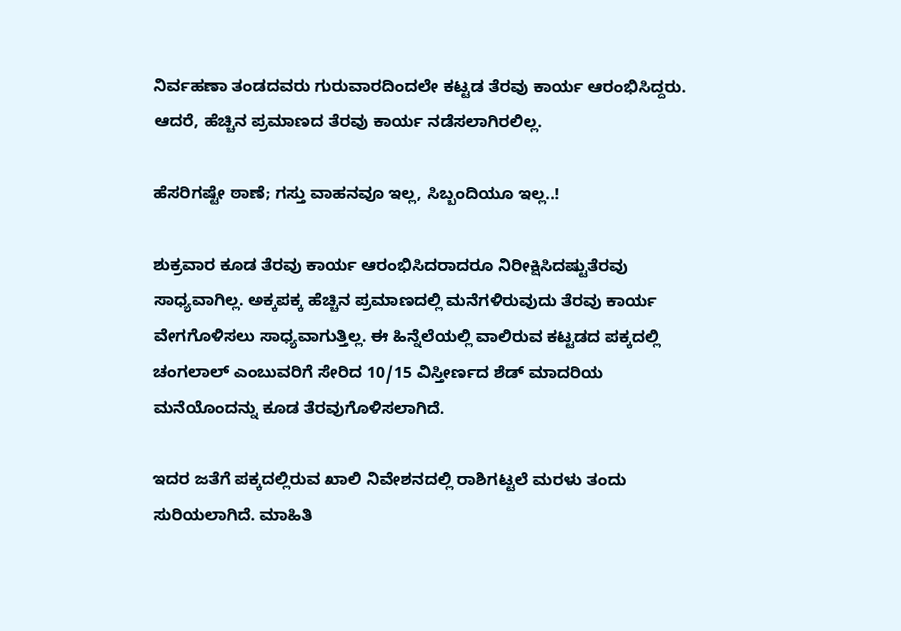ನಿರ್ವಹಣಾ ತಂಡದವರು ಗುರುವಾರದಿಂದಲೇ ಕಟ್ಟಡ ತೆರವು ಕಾರ್ಯ ಆರಂಭಿಸಿದ್ದರು. ಆದರೆ, ಹೆಚ್ಚಿನ ಪ್ರಮಾಣದ ತೆರವು ಕಾರ್ಯ ನಡೆಸಲಾಗಿರಲಿಲ್ಲ.

ಹೆಸರಿಗಷ್ಟೇ ಠಾಣೆ; ಗಸ್ತು ವಾಹನವೂ ಇಲ್ಲ, ಸಿಬ್ಬಂದಿಯೂ ಇಲ್ಲ..!

ಶುಕ್ರವಾರ ಕೂಡ ತೆರವು ಕಾರ್ಯ ಆರಂಭಿಸಿದರಾದರೂ ನಿರೀಕ್ಷಿಸಿದಷ್ಟುತೆರವು ಸಾಧ್ಯವಾಗಿಲ್ಲ. ಅಕ್ಕಪಕ್ಕ ಹೆಚ್ಚಿನ ಪ್ರಮಾಣದಲ್ಲಿ ಮನೆಗಳಿರುವುದು ತೆರವು ಕಾರ್ಯ ವೇಗಗೊಳಿಸಲು ಸಾಧ್ಯವಾಗುತ್ತಿಲ್ಲ. ಈ ಹಿನ್ನೆಲೆಯಲ್ಲಿ ವಾಲಿರುವ ಕಟ್ಟಡದ ಪಕ್ಕದಲ್ಲಿ ಚಂಗಲಾಲ್‌ ಎಂಬುವರಿಗೆ ಸೇರಿದ 10/15 ವಿಸ್ತೀರ್ಣದ ಶೆಡ್‌ ಮಾದರಿಯ ಮನೆಯೊಂದನ್ನು ಕೂಡ ತೆರವುಗೊಳಿಸಲಾಗಿದೆ.

ಇದರ ಜತೆಗೆ ಪಕ್ಕದಲ್ಲಿರುವ ಖಾಲಿ ನಿವೇಶನದಲ್ಲಿ ರಾಶಿಗಟ್ಟಲೆ ಮರಳು ತಂದು ಸುರಿಯಲಾಗಿದೆ. ಮಾಹಿತಿ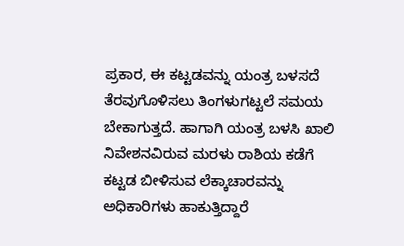ಪ್ರಕಾರ, ಈ ಕಟ್ಟಡವನ್ನು ಯಂತ್ರ ಬಳಸದೆ ತೆರವುಗೊಳಿಸಲು ತಿಂಗಳುಗಟ್ಟಲೆ ಸಮಯ ಬೇಕಾಗುತ್ತದೆ. ಹಾಗಾಗಿ ಯಂತ್ರ ಬಳಸಿ ಖಾಲಿ ನಿವೇಶನವಿರುವ ಮರಳು ರಾಶಿಯ ಕಡೆಗೆ ಕಟ್ಟಡ ಬೀಳಿಸುವ ಲೆಕ್ಕಾಚಾರವನ್ನು ಅಧಿಕಾರಿಗಳು ಹಾಕುತ್ತಿದ್ದಾರೆ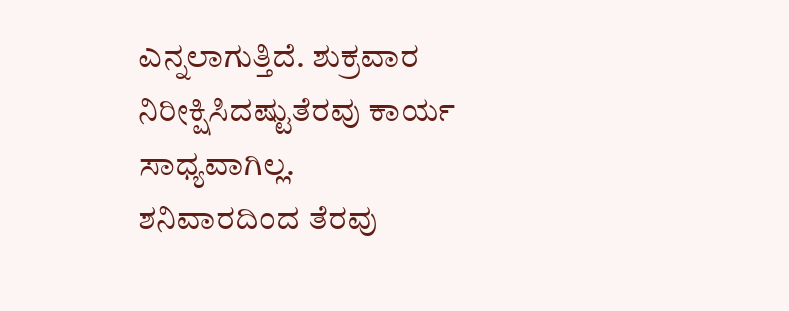ಎನ್ನಲಾಗುತ್ತಿದೆ. ಶುಕ್ರವಾರ ನಿರೀಕ್ಷಿಸಿದಷ್ಟುತೆರವು ಕಾರ್ಯ ಸಾಧ್ಯವಾಗಿಲ್ಲ. ಶನಿವಾರದಿಂದ ತೆರವು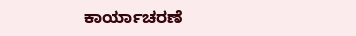ಕಾರ್ಯಾಚರಣೆ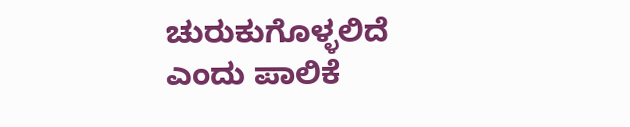ಚುರುಕುಗೊಳ್ಳಲಿದೆ ಎಂದು ಪಾಲಿಕೆ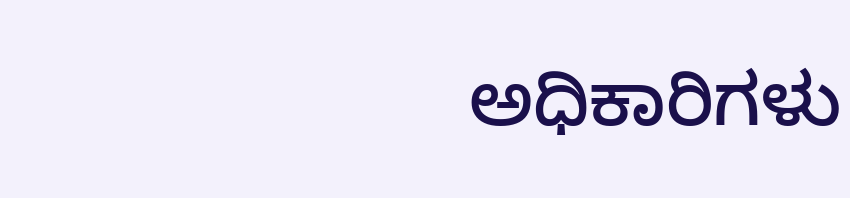ಅಧಿಕಾರಿಗಳು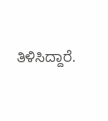ತಿಳಿಸಿದ್ದಾರೆ.